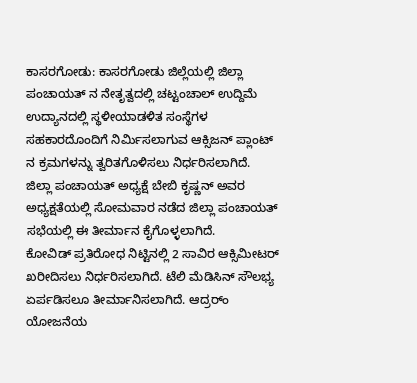ಕಾಸರಗೋಡು: ಕಾಸರಗೋಡು ಜಿಲ್ಲೆಯಲ್ಲಿ ಜಿಲ್ಲಾ ಪಂಚಾಯತ್ ನ ನೇತೃತ್ವದಲ್ಲಿ ಚಟ್ಟಂಚಾಲ್ ಉದ್ದಿಮೆ ಉದ್ಯಾನದಲ್ಲಿ ಸ್ಥಳೀಯಾಡಳಿತ ಸಂಸ್ಥೆಗಳ ಸಹಕಾರದೊಂದಿಗೆ ನಿರ್ಮಿಸಲಾಗುವ ಆಕ್ಸಿಜನ್ ಪ್ಲಾಂಟ್ ನ ಕ್ರಮಗಳನ್ನು ತ್ವರಿತಗೊಳಿಸಲು ನಿರ್ಧರಿಸಲಾಗಿದೆ.
ಜಿಲ್ಲಾ ಪಂಚಾಯತ್ ಅಧ್ಯಕ್ಷೆ ಬೇಬಿ ಕೃಷ್ಣನ್ ಅವರ ಅಧ್ಯಕ್ಷತೆಯಲ್ಲಿ ಸೋಮವಾರ ನಡೆದ ಜಿಲ್ಲಾ ಪಂಚಾಯತ್ ಸಭೆಯಲ್ಲಿ ಈ ತೀರ್ಮಾನ ಕೈಗೊಳ್ಳಲಾಗಿದೆ.
ಕೋವಿಡ್ ಪ್ರತಿರೋಧ ನಿಟ್ಟಿನಲ್ಲಿ 2 ಸಾವಿರ ಆಕ್ಸಿಮೀಟರ್ ಖರೀದಿಸಲು ನಿರ್ಧರಿಸಲಾಗಿದೆ. ಟೆಲಿ ಮೆಡಿಸಿನ್ ಸೌಲಭ್ಯ ಏರ್ಪಡಿಸಲೂ ತೀರ್ಮಾನಿಸಲಾಗಿದೆ. ಆದ್ರರ್ಂ ಯೋಜನೆಯ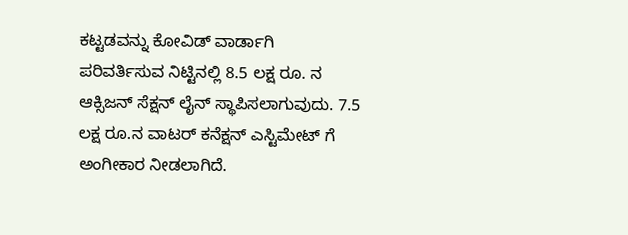ಕಟ್ಟಡವನ್ನು ಕೋವಿಡ್ ವಾರ್ಡಾಗಿ ಪರಿವರ್ತಿಸುವ ನಿಟ್ಟಿನಲ್ಲಿ 8.5 ಲಕ್ಷ ರೂ. ನ ಆಕ್ಸಿಜನ್ ಸೆಕ್ಷನ್ ಲೈನ್ ಸ್ಥಾಪಿಸಲಾಗುವುದು. 7.5 ಲಕ್ಷ ರೂ.ನ ವಾಟರ್ ಕನೆಕ್ಷನ್ ಎಸ್ಟಿಮೇಟ್ ಗೆ ಅಂಗೀಕಾರ ನೀಡಲಾಗಿದೆ.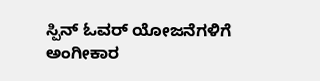ಸ್ಪಿನ್ ಓವರ್ ಯೋಜನೆಗಳಿಗೆ ಅಂಗೀಕಾರ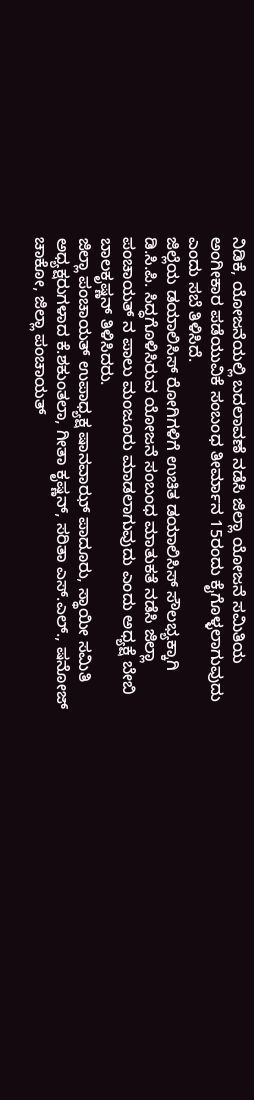ನಿಡಿಕೆ, ಯೋಜನೆಯಲ್ಲಿ ಬದಲಾವಣೆ ನಡೆಸಿ ಜಿಲ್ಲಾ ಯೋಜನೆ ಸಮಿತಿಯ ಅಂಗೀಕಾರ ಪಡೆಯುವಿಕೆ ಸಂಬಂಧ ತೀರ್ಮಾನ 15ರಂದು ಕೈಗೊಳ್ಳಲಾಗುವುದು ಎಂದು ಸಬೆ ತಿಳಿಸಿದೆ.
ಜಿಲ್ಲೆಯ ಡಯಾಲಿಸಿಸ್ ರೋಗಿಗಳಿಗೆ ಉಚಿತ ಡಯಾಲಿಸಿಸ್ ಸೌಲಭ್ಯಕ್ಕಾಗಿ ಡಿ.ಸಿ.ಪಿ. ಸಿದ್ಧಗೊಳಿಸಿರುವ ಯೋಜನೆ ಸಂಬಂಧ ಮಾತುಕತೆ ನಡೆಸಿ ಜಿಲ್ಲಾ ಪಂಚಾಯತ್ ನ ಪಾಲು ಮಂಜೂರು ಮಾಡಲಾಗುವುದು ಎಂದು ಅಧ್ಯಕ್ಷೆ ಬೇಬಿ ಬಾಲಕೃಷ್ಣನ್ ತಿಳಿಸಿದರು.
ಜಿಲ್ಲಾ ಪಂಚಾಯತ್ ಉಪಾಧ್ಯಕ್ಷ ಷಾನವಾಝ್ ಪಾದೂರು, ಸ್ಥಾಯೀ ಸಮಿತಿ ಅಧ್ಯಕ್ಷರುಗಳಾದ ಕೆ.ಶಕುಂತಲಾ, ಗೀತಾ ಕೃಷ್ಣನ್, ಸರಿತಾ ಎಸ್.ಎಲ್., ಷನೋಜ್ ಚಾಕೋ, ಜಿಲ್ಲಾ ಪಂಚಾಯತ್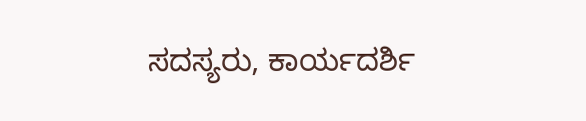ಸದಸ್ಯರು, ಕಾರ್ಯದರ್ಶಿ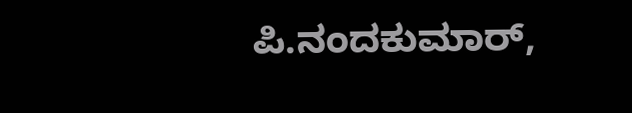ಪಿ.ನಂದಕುಮಾರ್,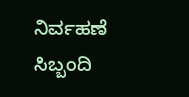ನಿರ್ವಹಣೆ ಸಿಬ್ಬಂದಿ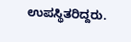ಉಪಸ್ಥಿತರಿದ್ದರು.